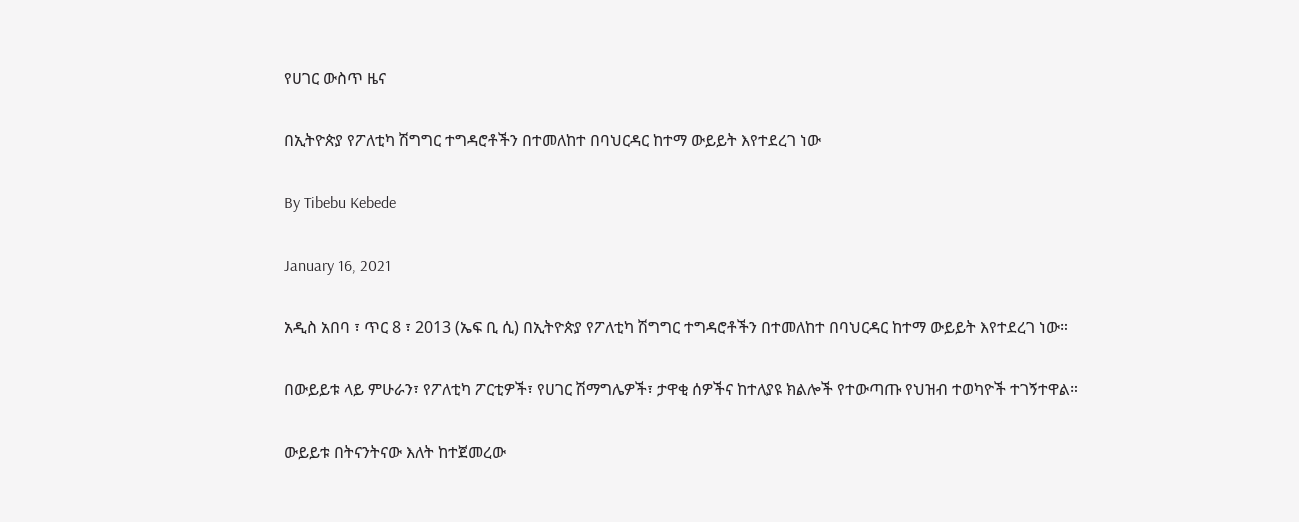የሀገር ውስጥ ዜና

በኢትዮጵያ የፖለቲካ ሽግግር ተግዳሮቶችን በተመለከተ በባህርዳር ከተማ ውይይት እየተደረገ ነው

By Tibebu Kebede

January 16, 2021

አዲስ አበባ ፣ ጥር 8 ፣ 2013 (ኤፍ ቢ ሲ) በኢትዮጵያ የፖለቲካ ሽግግር ተግዳሮቶችን በተመለከተ በባህርዳር ከተማ ውይይት እየተደረገ ነው።

በውይይቱ ላይ ምሁራን፣ የፖለቲካ ፖርቲዎች፣ የሀገር ሽማግሌዎች፣ ታዋቂ ሰዎችና ከተለያዩ ክልሎች የተውጣጡ የህዝብ ተወካዮች ተገኝተዋል።

ውይይቱ በትናንትናው እለት ከተጀመረው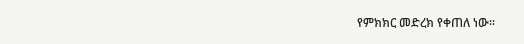የምክክር መድረክ የቀጠለ ነው።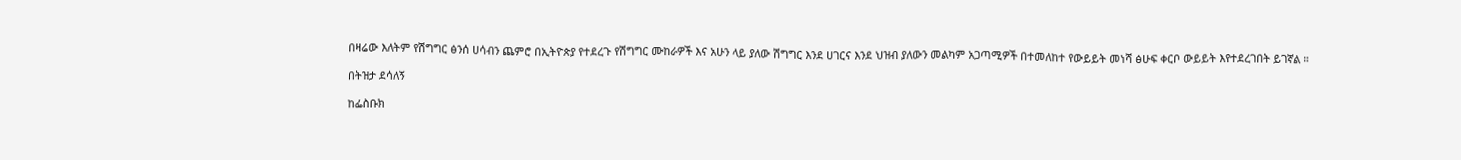በዛሬው እለትም የሽግግር ፅንሰ ሀሳብን ጨምሮ በኢትዮጵያ የተደረጉ የሽግግር ሙከራዎች እና አሁን ላይ ያለው ሽግግር እንደ ሀገርና እንደ ህዝብ ያለውን መልካም አጋጣሚዎች በተመለከተ የውይይት መነሻ ፅሁፍ ቀርቦ ውይይት እየተደረገበት ይገኛል ።

በትዝታ ደሳለኝ

ከፌስቡክ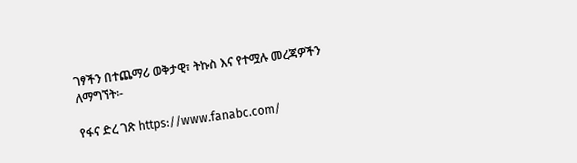ገፃችን በተጨማሪ ወቅታዊ፣ ትኩስ እና የተሟሉ መረጃዎችን ለማግኘት፡-

የፋና ድረ ገጽ https://www.fanabc.com/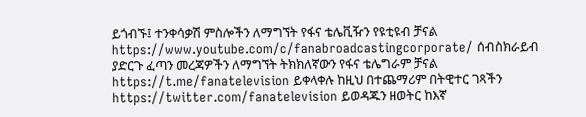ይጎብኙ፤ ተንቀሳቃሽ ምስሎችን ለማግኘት የፋና ቴሌቪዥን የዩቲዩብ ቻናል https://www.youtube.com/c/fanabroadcastingcorporate/ ሰብስክራይብ ያድርጉ ፈጣን መረጃዎችን ለማግኘት ትክክለኛውን የፋና ቴሌግራም ቻናል https://t.me/fanatelevision ይቀላቀሉ ከዚህ በተጨማሪም በትዊተር ገጻችን https://twitter.com/fanatelevision ይወዳጁን ዘወትር ከእኛ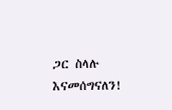ጋር ስላሉ እናመሰግናለን!